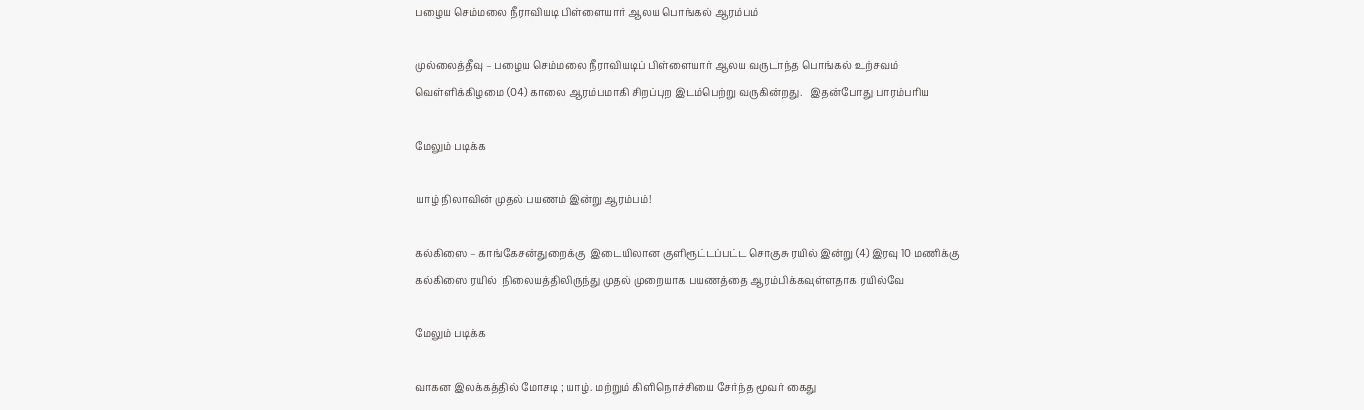பழைய செம்மலை நீராவியடி பிள்ளையார் ஆலய பொங்கல் ஆரம்பம்

முல்லைத்தீவு – பழைய செம்மலை நீராவியடிப் பிள்ளையார் ஆலய வருடாந்த பொங்கல் உற்சவம் வெள்ளிக்கிழமை (04) காலை ஆரம்பமாகி சிறப்புற இடம்பெற்று வருகின்றது.   இதன்போது பாரம்பரிய

மேலும் படிக்க

யாழ் நிலாவின் முதல் பயணம் இன்று ஆரம்பம்!

கல்கிஸை – காங்கேசன்துறைக்கு  இடையிலான குளிரூட்டப்பட்ட சொகுசு ரயில் இன்று (4) இரவு 10 மணிக்கு கல்கிஸை ரயில்  நிலையத்திலிருந்து முதல் முறையாக பயணத்தை ஆரம்பிக்கவுள்ளதாக ரயில்வே

மேலும் படிக்க

வாகன இலக்கத்தில் மோசடி ; யாழ். மற்றும் கிளிநொச்சியை சேர்ந்த மூவர் கைது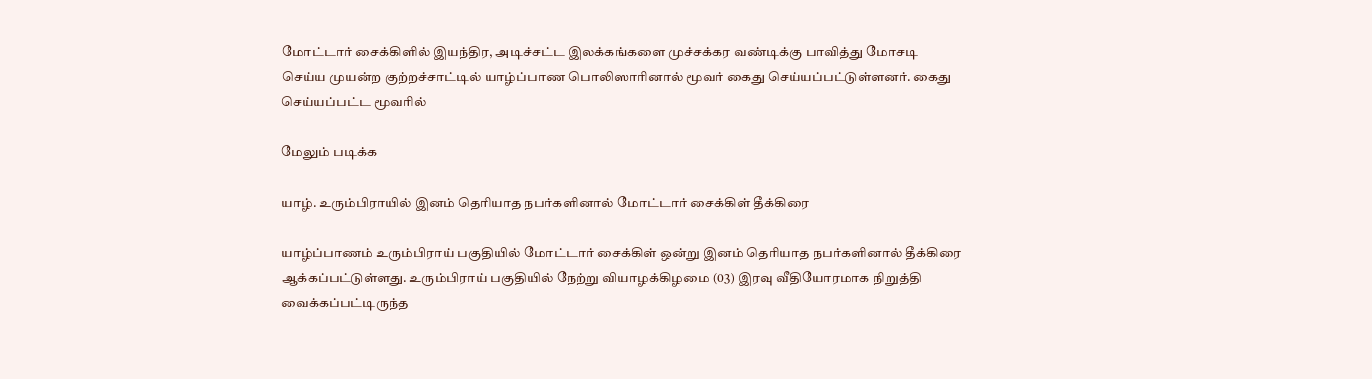மோட்டார் சைக்கிளில் இயந்திர, அடிச்சட்ட இலக்கங்களை முச்சக்கர வண்டிக்கு பாவித்து மோசடி செய்ய முயன்ற குற்றச்சாட்டில் யாழ்ப்பாண பொலிஸாரினால் மூவர் கைது செய்யப்பட்டுள்ளனர். கைது செய்யப்பட்ட மூவரில்

மேலும் படிக்க

யாழ். உரும்பிராயில் இனம் தெரியாத நபர்களினால் மோட்டார் சைக்கிள் தீக்கிரை

யாழ்ப்பாணம் உரும்பிராய் பகுதியில் மோட்டார் சைக்கிள் ஒன்று இனம் தெரியாத நபர்களினால் தீக்கிரை ஆக்கப்பட்டுள்ளது. உரும்பிராய் பகுதியில் நேற்று வியாழக்கிழமை (03) இரவு வீதியோரமாக நிறுத்தி வைக்கப்பட்டிருந்த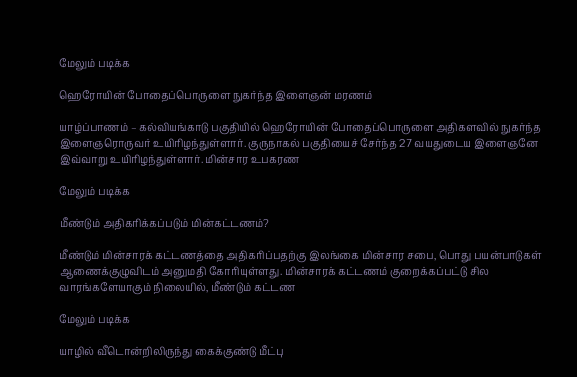மேலும் படிக்க

ஹெரோயின் போதைப்பொருளை நுகர்ந்த இளைஞன் மரணம்

யாழ்ப்பாணம் – கல்வியங்காடு பகுதியில் ஹெரோயின் போதைப்பொருளை அதிகளவில் நுகர்ந்த இளைஞரொருவர் உயிரிழந்துள்ளார். குருநாகல் பகுதியைச் சேர்ந்த 27 வயதுடைய இளைஞனே இவ்வாறு உயிரிழந்துள்ளார். மின்சார உபகரண

மேலும் படிக்க

மீண்டும் அதிகரிக்கப்படும் மின்கட்டணம்?

மீண்டும் மின்சாரக் கட்டணத்தை அதிகரிப்பதற்கு இலங்கை மின்சார சபை, பொது பயன்பாடுகள் ஆணைக்குழுவிடம் அனுமதி கோரியுள்ளது. மின்சாரக் கட்டணம் குறைக்கப்பட்டு சில வாரங்களேயாகும் நிலையில், மீண்டும் கட்டண

மேலும் படிக்க

யாழில் வீடொன்றிலிருந்து கைக்குண்டு மீட்பு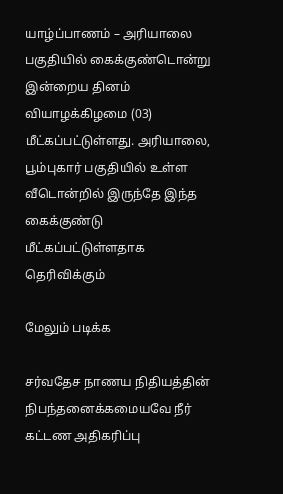யாழ்ப்பாணம் – அரியாலை பகுதியில் கைக்குண்டொன்று இன்றைய தினம் வியாழக்கிழமை (03) மீட்கப்பட்டுள்ளது. அரியாலை, பூம்புகார் பகுதியில் உள்ள வீடொன்றில் இருந்தே இந்த கைக்குண்டு மீட்கப்பட்டுள்ளதாக தெரிவிக்கும்

மேலும் படிக்க

சர்வதேச நாணய நிதியத்தின் நிபந்தனைக்கமையவே நீர் கட்டண அதிகரிப்பு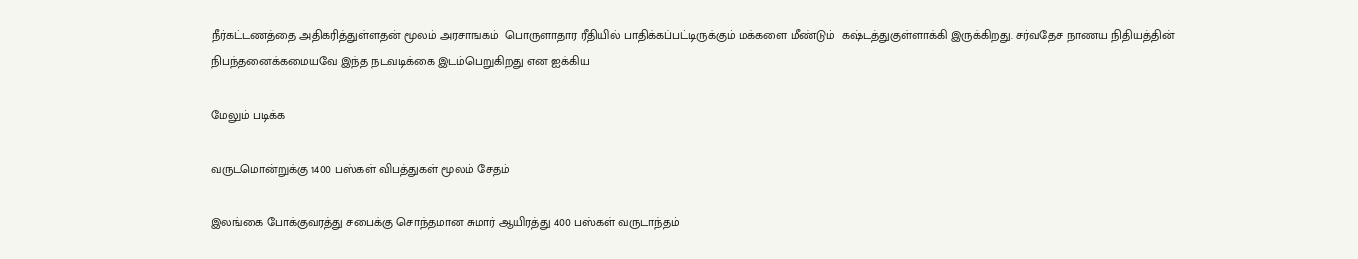நீர்கட்டணத்தை அதிகரித்துள்ளதன் மூலம் அரசாஙகம்  பொருளாதார ரீதியில் பாதிக்கப்பட்டிருக்கும் மக்களை மீண்டும்  கஷ்டத்துகுள்ளாக்கி இருக்கிறது. சர்வதேச நாணய நிதியத்தின் நிபந்தனைக்கமையவே இந்த நடவடிக்கை இடம்பெறுகிறது என ஐக்கிய

மேலும் படிக்க

வருடமொன்றுக்கு 1400 பஸ்கள் விபத்துகள் மூலம் சேதம்

இலங்கை போக்குவரத்து சபைக்கு சொந்தமான சுமார் ஆயிரத்து 400 பஸ்கள் வருடாந்தம்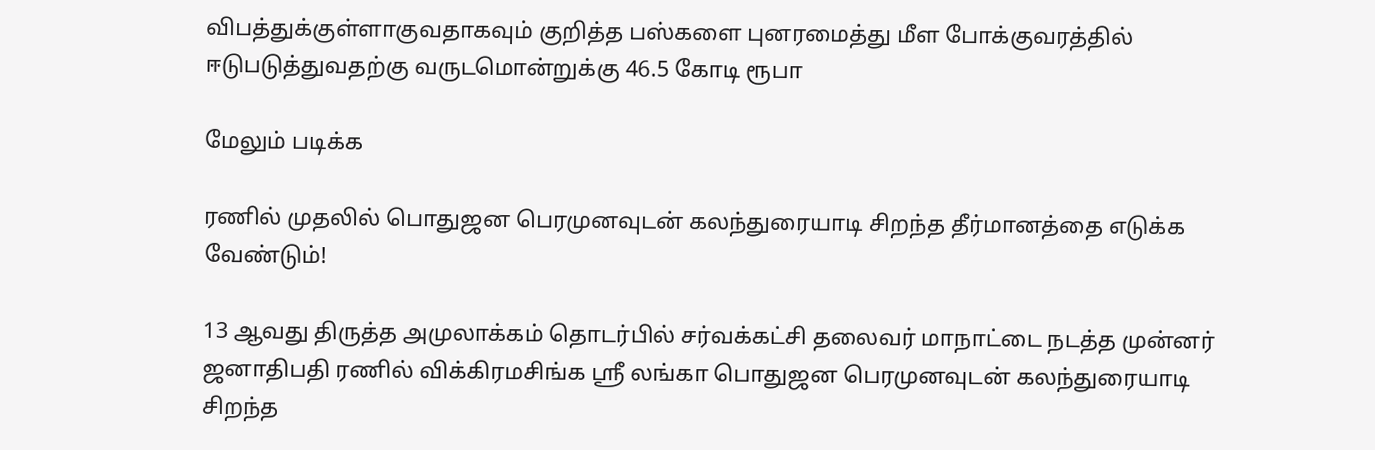விபத்துக்குள்ளாகுவதாகவும் குறித்த பஸ்களை புனரமைத்து மீள போக்குவரத்தில் ஈடுபடுத்துவதற்கு வருடமொன்றுக்கு 46.5 கோடி ரூபா

மேலும் படிக்க

ரணில் முதலில் பொதுஜன பெரமுனவுடன் கலந்துரையாடி சிறந்த தீர்மானத்தை எடுக்க வேண்டும்!

13 ஆவது திருத்த அமுலாக்கம் தொடர்பில் சர்வக்கட்சி தலைவர் மாநாட்டை நடத்த முன்னர் ஜனாதிபதி ரணில் விக்கிரமசிங்க ஸ்ரீ லங்கா பொதுஜன பெரமுனவுடன் கலந்துரையாடி சிறந்த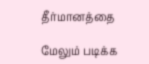தீர்மானத்தை

மேலும் படிக்க